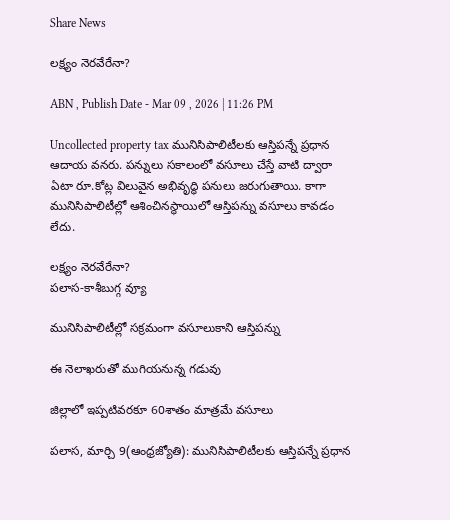Share News

లక్ష్యం నెరవేరేనా?

ABN , Publish Date - Mar 09 , 2026 | 11:26 PM

Uncollected property tax మునిసిపాలిటీలకు ఆస్తిపన్నే ప్రధాన ఆదాయ వనరు. పన్నులు సకాలంలో వసూలు చేస్తే వాటి ద్వారా ఏటా రూ.కోట్ల విలువైన అభివృద్ధి పనులు జరుగుతాయి. కాగా మునిసిపాలిటీల్లో ఆశించినస్థాయిలో ఆస్తిపన్ను వసూలు కావడం లేదు.

లక్ష్యం నెరవేరేనా?
పలాస-కాశీబుగ్గ వ్యూ

మునిసిపాలిటీల్లో సక్రమంగా వసూలుకాని ఆస్తిపన్ను

ఈ నెలాఖరుతో ముగియనున్న గడువు

జిల్లాలో ఇప్పటివరకూ 60శాతం మాత్రమే వసూలు

పలాస, మార్చి 9(ఆంధ్రజ్యోతి): మునిసిపాలిటీలకు ఆస్తిపన్నే ప్రధాన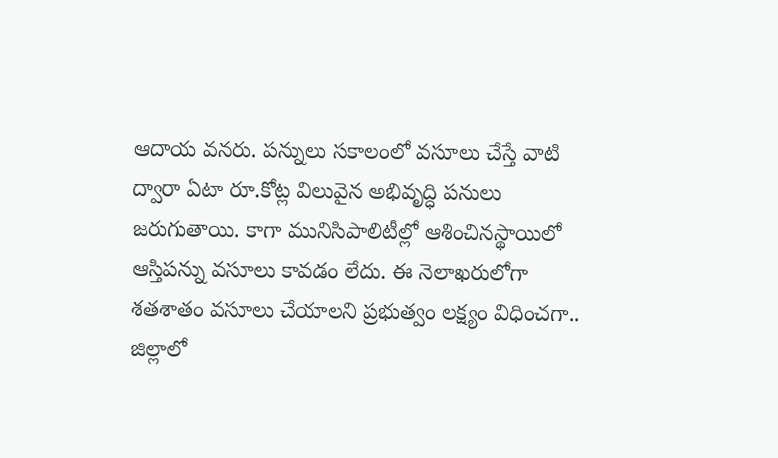ఆదాయ వనరు. పన్నులు సకాలంలో వసూలు చేస్తే వాటి ద్వారా ఏటా రూ.కోట్ల విలువైన అభివృద్ధి పనులు జరుగుతాయి. కాగా మునిసిపాలిటీల్లో ఆశించినస్థాయిలో ఆస్తిపన్ను వసూలు కావడం లేదు. ఈ నెలాఖరులోగా శతశాతం వసూలు చేయాలని ప్రభుత్వం లక్ష్యం విధించగా.. జిల్లాలో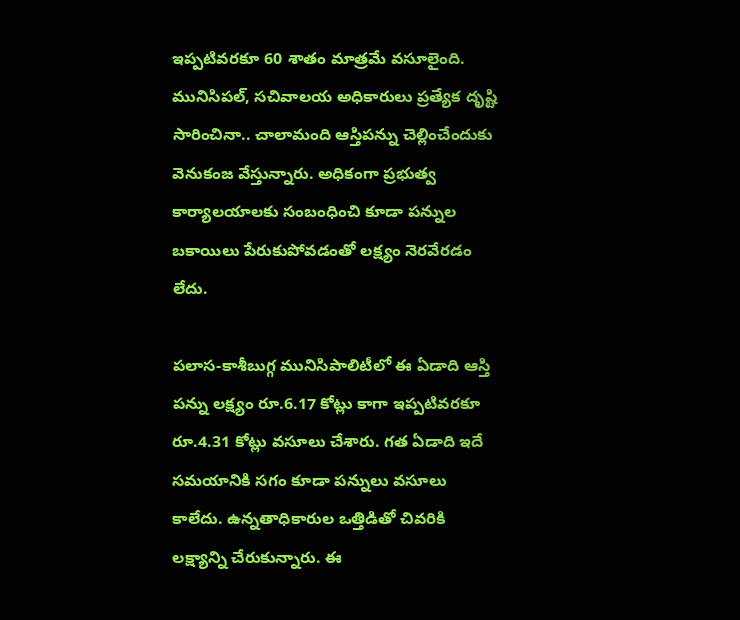ఇప్పటివరకూ 60 శాతం మాత్రమే వసూలైంది. మునిసిపల్‌, సచివాలయ అధికారులు ప్రత్యేక దృష్టి సారించినా.. చాలామంది ఆస్తిపన్ను చెల్లించేందుకు వెనుకంజ వేస్తున్నారు. అధికంగా ప్రభుత్వ కార్యాలయాలకు సంబంధించి కూడా పన్నుల బకాయిలు పేరుకుపోవడంతో లక్ష్యం నెరవేరడం లేదు.

పలాస-కాశీబుగ్గ మునిసిపాలిటీలో ఈ ఏడాది ఆస్తి పన్ను లక్ష్యం రూ.6.17 కోట్లు కాగా ఇప్పటివరకూ రూ.4.31 కోట్లు వసూలు చేశారు. గత ఏడాది ఇదే సమయానికి సగం కూడా పన్నులు వసూలు కాలేదు. ఉన్నతాధికారుల ఒత్తిడితో చివరికి లక్ష్యాన్ని చేరుకున్నారు. ఈ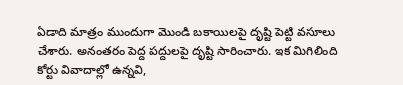ఏడాది మాత్రం ముందుగా మొండి బకాయిలపై దృష్టి పెట్టి వసూలు చేశారు. అనంతరం పెద్ద పద్దులపై దృష్టి సారించారు. ఇక మిగిలింది కోర్టు వివాదాల్లో ఉన్నవి,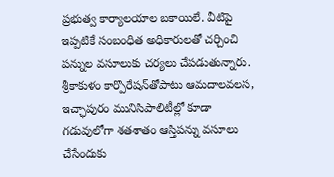ప్రభుత్వ కార్యాలయాల బకాయిలే. వీటిపై ఇప్పటికే సంబంధిత అధికారులతో చర్చించి పన్నుల వసూలుకు చర్యలు చేపడుతున్నారు. శ్రీకాకుళం కార్పొరేషన్‌తోపాటు ఆమదాలవలస, ఇచ్ఛాపురం మునిసిపాలిటీల్లో కూడా గడువులోగా శతశాతం ఆస్తిపన్ను వసూలు చేసేందుకు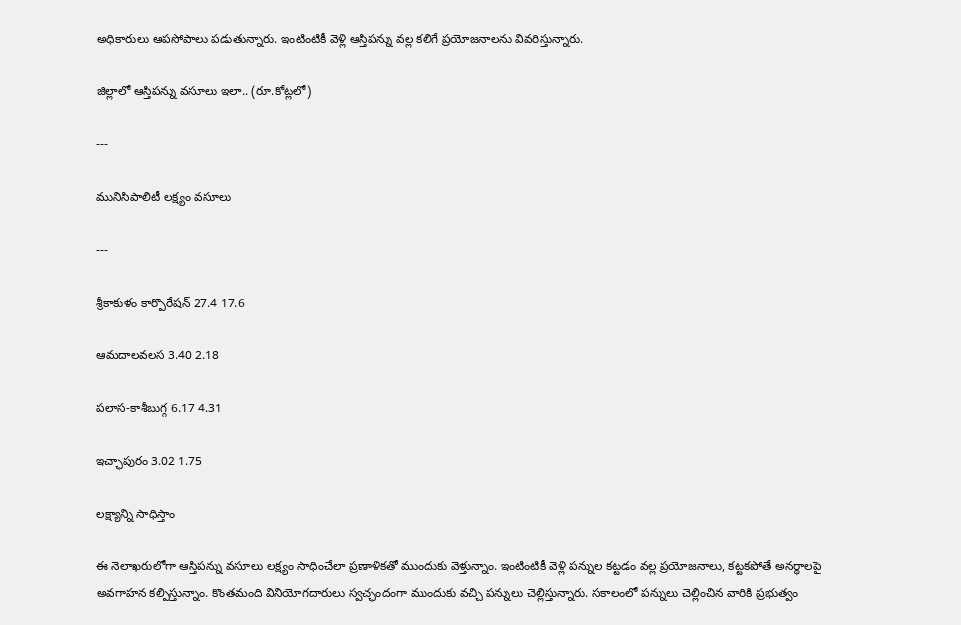అధికారులు ఆపసోపాలు పడుతున్నారు. ఇంటింటికీ వెళ్లి ఆస్తిపన్ను వల్ల కలిగే ప్రయోజనాలను వివరిస్తున్నారు.

జిల్లాలో ఆస్తిపన్ను వసూలు ఇలా.. (రూ.కోట్లలో)

---

మునిసిపాలిటీ లక్ష్యం వసూలు

---

శ్రీకాకుళం కార్పొరేషన్‌ 27.4 17.6

ఆమదాలవలస 3.40 2.18

పలాస-కాశీబుగ్గ 6.17 4.31

ఇచ్ఛాపురం 3.02 1.75

లక్ష్యాన్ని సాధిస్తాం

ఈ నెలాఖరులోగా ఆస్తిపన్ను వసూలు లక్ష్యం సాధించేలా ప్రణాళికతో ముందుకు వెళ్తున్నాం. ఇంటింటికీ వెళ్లి పన్నుల కట్టడం వల్ల ప్రయోజనాలు, కట్టకపోతే అనర్థాలపై అవగాహన కల్పిస్తున్నాం. కొంతమంది వినియోగదారులు స్వచ్ఛందంగా ముందుకు వచ్చి పన్నులు చెల్లిస్తున్నారు. సకాలంలో పన్నులు చెల్లించిన వారికి ప్రభుత్వం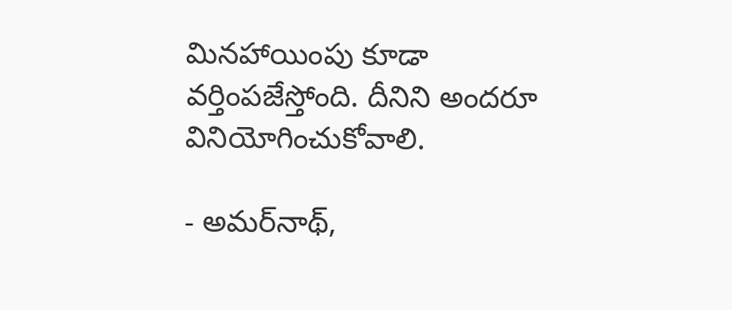మినహాయింపు కూడా వర్తింపజేస్తోంది. దీనిని అందరూ వినియోగించుకోవాలి.

- అమర్‌నాథ్‌,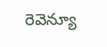రెవెన్యూ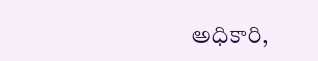అధికారి,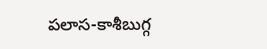పలాస-కాశీబుగ్గ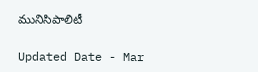మునిసిపాలిటీ

Updated Date - Mar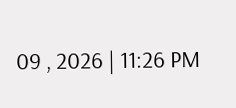09 , 2026 | 11:26 PM